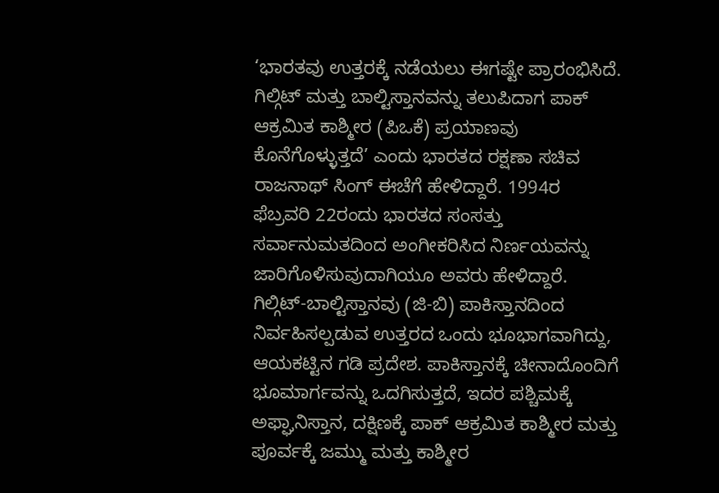‘ಭಾರತವು ಉತ್ತರಕ್ಕೆ ನಡೆಯಲು ಈಗಷ್ಟೇ ಪ್ರಾರಂಭಿಸಿದೆ. ಗಿಲ್ಗಿಟ್ ಮತ್ತು ಬಾಲ್ಟಿಸ್ತಾನವನ್ನು ತಲುಪಿದಾಗ ಪಾಕ್ ಆಕ್ರಮಿತ ಕಾಶ್ಮೀರ (ಪಿಒಕೆ) ಪ್ರಯಾಣವು ಕೊನೆಗೊಳ್ಳುತ್ತದೆ’ ಎಂದು ಭಾರತದ ರಕ್ಷಣಾ ಸಚಿವ ರಾಜನಾಥ್ ಸಿಂಗ್ ಈಚೆಗೆ ಹೇಳಿದ್ದಾರೆ. 1994ರ ಫೆಬ್ರವರಿ 22ರಂದು ಭಾರತದ ಸಂಸತ್ತು ಸರ್ವಾನುಮತದಿಂದ ಅಂಗೀಕರಿಸಿದ ನಿರ್ಣಯವನ್ನು ಜಾರಿಗೊಳಿಸುವುದಾಗಿಯೂ ಅವರು ಹೇಳಿದ್ದಾರೆ.
ಗಿಲ್ಗಿಟ್-ಬಾಲ್ಟಿಸ್ತಾನವು (ಜಿ-ಬಿ) ಪಾಕಿಸ್ತಾನದಿಂದ ನಿರ್ವಹಿಸಲ್ಪಡುವ ಉತ್ತರದ ಒಂದು ಭೂಭಾಗವಾಗಿದ್ದು, ಆಯಕಟ್ಟಿನ ಗಡಿ ಪ್ರದೇಶ. ಪಾಕಿಸ್ತಾನಕ್ಕೆ ಚೀನಾದೊಂದಿಗೆ ಭೂಮಾರ್ಗವನ್ನು ಒದಗಿಸುತ್ತದೆ, ಇದರ ಪಶ್ಚಿಮಕ್ಕೆ ಅಫ್ಘಾನಿಸ್ತಾನ, ದಕ್ಷಿಣಕ್ಕೆ ಪಾಕ್ ಆಕ್ರಮಿತ ಕಾಶ್ಮೀರ ಮತ್ತು ಪೂರ್ವಕ್ಕೆ ಜಮ್ಮು ಮತ್ತು ಕಾಶ್ಮೀರ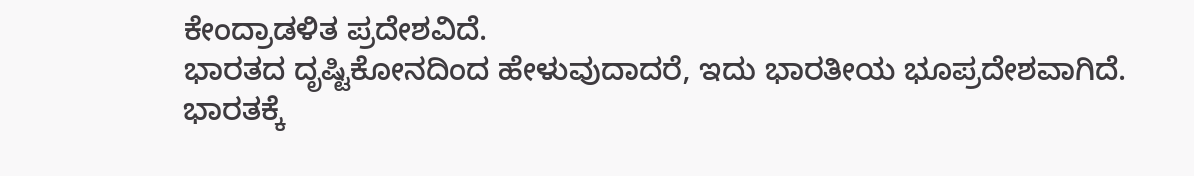ಕೇಂದ್ರಾಡಳಿತ ಪ್ರದೇಶವಿದೆ.
ಭಾರತದ ದೃಷ್ಟಿಕೋನದಿಂದ ಹೇಳುವುದಾದರೆ, ಇದು ಭಾರತೀಯ ಭೂಪ್ರದೇಶವಾಗಿದೆ. ಭಾರತಕ್ಕೆ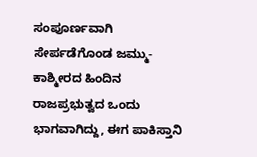ಸಂಪೂರ್ಣವಾಗಿ ಸೇರ್ಪಡೆಗೊಂಡ ಜಮ್ಮು-ಕಾಶ್ಮೀರದ ಹಿಂದಿನ ರಾಜಪ್ರಭುತ್ವದ ಒಂದು ಭಾಗವಾಗಿದ್ದು, ಈಗ ಪಾಕಿಸ್ತಾನಿ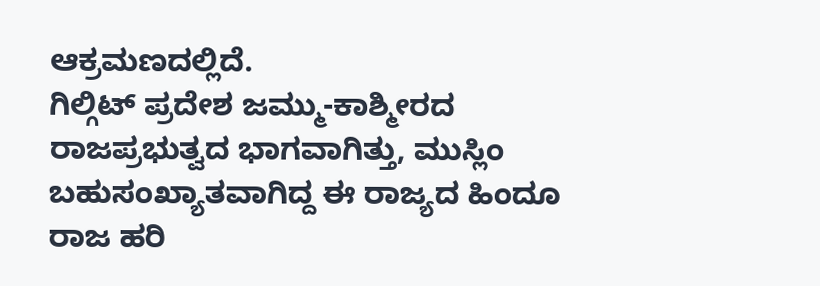ಆಕ್ರಮಣದಲ್ಲಿದೆ.
ಗಿಲ್ಗಿಟ್ ಪ್ರದೇಶ ಜಮ್ಮು-ಕಾಶ್ಮೀರದ ರಾಜಪ್ರಭುತ್ವದ ಭಾಗವಾಗಿತ್ತು, ಮುಸ್ಲಿಂ ಬಹುಸಂಖ್ಯಾತವಾಗಿದ್ದ ಈ ರಾಜ್ಯದ ಹಿಂದೂ ರಾಜ ಹರಿ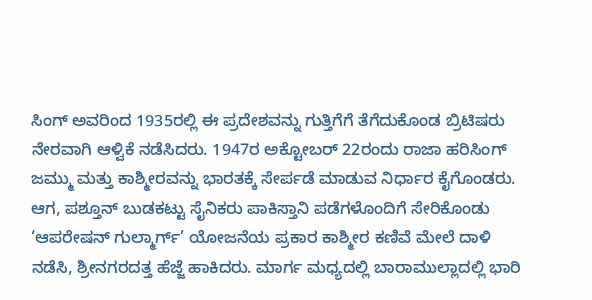ಸಿಂಗ್ ಅವರಿಂದ 1935ರಲ್ಲಿ ಈ ಪ್ರದೇಶವನ್ನು ಗುತ್ತಿಗೆಗೆ ತೆಗೆದುಕೊಂಡ ಬ್ರಿಟಿಷರು ನೇರವಾಗಿ ಆಳ್ವಿಕೆ ನಡೆಸಿದರು. 1947ರ ಅಕ್ಟೋಬರ್ 22ರಂದು ರಾಜಾ ಹರಿಸಿಂಗ್ ಜಮ್ಮು ಮತ್ತು ಕಾಶ್ಮೀರವನ್ನು ಭಾರತಕ್ಕೆ ಸೇರ್ಪಡೆ ಮಾಡುವ ನಿರ್ಧಾರ ಕೈಗೊಂಡರು. ಆಗ, ಪಶ್ತೂನ್ ಬುಡಕಟ್ಟು ಸೈನಿಕರು ಪಾಕಿಸ್ತಾನಿ ಪಡೆಗಳೊಂದಿಗೆ ಸೇರಿಕೊಂಡು ‘ಆಪರೇಷನ್ ಗುಲ್ಮಾರ್ಗ್’ ಯೋಜನೆಯ ಪ್ರಕಾರ ಕಾಶ್ಮೀರ ಕಣಿವೆ ಮೇಲೆ ದಾಳಿ ನಡೆಸಿ, ಶ್ರೀನಗರದತ್ತ ಹೆಜ್ಜೆ ಹಾಕಿದರು. ಮಾರ್ಗ ಮಧ್ಯದಲ್ಲಿ ಬಾರಾಮುಲ್ಲಾದಲ್ಲಿ ಭಾರಿ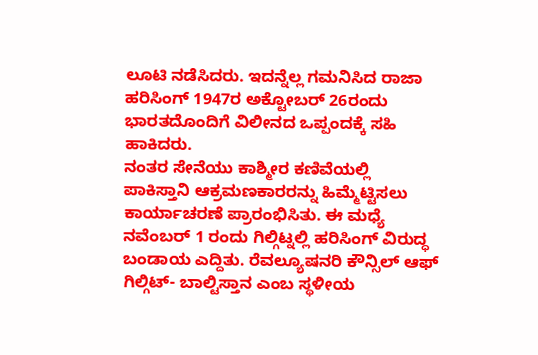ಲೂಟಿ ನಡೆಸಿದರು. ಇದನ್ನೆಲ್ಲ ಗಮನಿಸಿದ ರಾಜಾ ಹರಿಸಿಂಗ್ 1947ರ ಅಕ್ಟೋಬರ್ 26ರಂದು ಭಾರತದೊಂದಿಗೆ ವಿಲೀನದ ಒಪ್ಪಂದಕ್ಕೆ ಸಹಿ ಹಾಕಿದರು.
ನಂತರ ಸೇನೆಯು ಕಾಶ್ಮೀರ ಕಣಿವೆಯಲ್ಲಿ ಪಾಕಿಸ್ತಾನಿ ಆಕ್ರಮಣಕಾರರನ್ನು ಹಿಮ್ಮೆಟ್ಟಿಸಲು ಕಾರ್ಯಾಚರಣೆ ಪ್ರಾರಂಭಿಸಿತು. ಈ ಮಧ್ಯೆ ನವೆಂಬರ್ 1 ರಂದು ಗಿಲ್ಗಿಟ್ನಲ್ಲಿ ಹರಿಸಿಂಗ್ ವಿರುದ್ಧ ಬಂಡಾಯ ಎದ್ದಿತು. ರೆವಲ್ಯೂಷನರಿ ಕೌನ್ಸಿಲ್ ಆಫ್ ಗಿಲ್ಗಿಟ್- ಬಾಲ್ಟಿಸ್ತಾನ ಎಂಬ ಸ್ಥಳೀಯ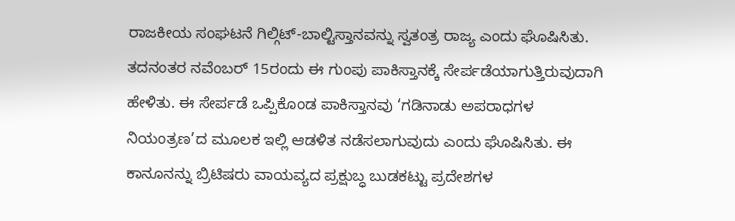ರಾಜಕೀಯ ಸಂಘಟನೆ ಗಿಲ್ಗಿಟ್-ಬಾಲ್ಟಿಸ್ತಾನವನ್ನು ಸ್ವತಂತ್ರ ರಾಜ್ಯ ಎಂದು ಘೊಷಿಸಿತು. ತದನಂತರ ನವೆಂಬರ್ 15ರಂದು ಈ ಗುಂಪು ಪಾಕಿಸ್ತಾನಕ್ಕೆ ಸೇರ್ಪಡೆಯಾಗುತ್ತಿರುವುದಾಗಿ ಹೇಳಿತು. ಈ ಸೇರ್ಪಡೆ ಒಪ್ಪಿಕೊಂಡ ಪಾಕಿಸ್ತಾನವು ‘ಗಡಿನಾಡು ಅಪರಾಧಗಳ ನಿಯಂತ್ರಣ’ದ ಮೂಲಕ ಇಲ್ಲಿ ಆಡಳಿತ ನಡೆಸಲಾಗುವುದು ಎಂದು ಘೊಷಿಸಿತು. ಈ ಕಾನೂನನ್ನು ಬ್ರಿಟಿಷರು ವಾಯವ್ಯದ ಪ್ರಕ್ಷುಬ್ಧ ಬುಡಕಟ್ಟು ಪ್ರದೇಶಗಳ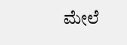ಮೇಲೆ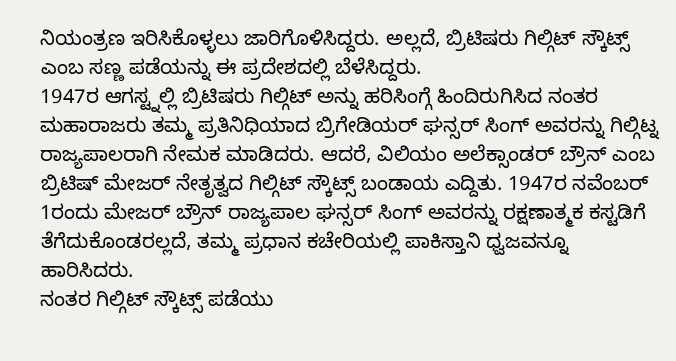ನಿಯಂತ್ರಣ ಇರಿಸಿಕೊಳ್ಳಲು ಜಾರಿಗೊಳಿಸಿದ್ದರು. ಅಲ್ಲದೆ, ಬ್ರಿಟಿಷರು ಗಿಲ್ಗಿಟ್ ಸ್ಕೌಟ್ಸ್ ಎಂಬ ಸಣ್ಣ ಪಡೆಯನ್ನು ಈ ಪ್ರದೇಶದಲ್ಲಿ ಬೆಳೆಸಿದ್ದರು.
1947ರ ಆಗಸ್ಟ್ನಲ್ಲಿ ಬ್ರಿಟಿಷರು ಗಿಲ್ಗಿಟ್ ಅನ್ನು ಹರಿಸಿಂಗ್ಗೆ ಹಿಂದಿರುಗಿಸಿದ ನಂತರ ಮಹಾರಾಜರು ತಮ್ಮ ಪ್ರತಿನಿಧಿಯಾದ ಬ್ರಿಗೇಡಿಯರ್ ಘನ್ಸರ್ ಸಿಂಗ್ ಅವರನ್ನು ಗಿಲ್ಗಿಟ್ನ ರಾಜ್ಯಪಾಲರಾಗಿ ನೇಮಕ ಮಾಡಿದರು. ಆದರೆ, ವಿಲಿಯಂ ಅಲೆಕ್ಸಾಂಡರ್ ಬ್ರೌನ್ ಎಂಬ ಬ್ರಿಟಿಷ್ ಮೇಜರ್ ನೇತೃತ್ವದ ಗಿಲ್ಗಿಟ್ ಸ್ಕೌಟ್ಸ್ ಬಂಡಾಯ ಎದ್ದಿತು. 1947ರ ನವೆಂಬರ್ 1ರಂದು ಮೇಜರ್ ಬ್ರೌನ್ ರಾಜ್ಯಪಾಲ ಘನ್ಸರ್ ಸಿಂಗ್ ಅವರನ್ನು ರಕ್ಷಣಾತ್ಮಕ ಕಸ್ಟಡಿಗೆ ತೆಗೆದುಕೊಂಡರಲ್ಲದೆ, ತಮ್ಮ ಪ್ರಧಾನ ಕಚೇರಿಯಲ್ಲಿ ಪಾಕಿಸ್ತಾನಿ ಧ್ವಜವನ್ನೂ ಹಾರಿಸಿದರು.
ನಂತರ ಗಿಲ್ಗಿಟ್ ಸ್ಕೌಟ್ಸ್ ಪಡೆಯು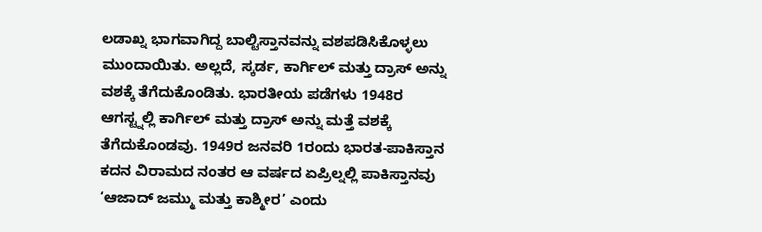ಲಡಾಖ್ನ ಭಾಗವಾಗಿದ್ದ ಬಾಲ್ಟಿಸ್ತಾನವನ್ನು ವಶಪಡಿಸಿಕೊಳ್ಳಲು ಮುಂದಾಯಿತು. ಅಲ್ಲದೆ, ಸ್ಕರ್ಡ, ಕಾರ್ಗಿಲ್ ಮತ್ತು ದ್ರಾಸ್ ಅನ್ನು ವಶಕ್ಕೆ ತೆಗೆದುಕೊಂಡಿತು. ಭಾರತೀಯ ಪಡೆಗಳು 1948ರ ಆಗಸ್ಟ್ನಲ್ಲಿ ಕಾರ್ಗಿಲ್ ಮತ್ತು ದ್ರಾಸ್ ಅನ್ನು ಮತ್ತೆ ವಶಕ್ಕೆ ತೆಗೆದುಕೊಂಡವು. 1949ರ ಜನವರಿ 1ರಂದು ಭಾರತ-ಪಾಕಿಸ್ತಾನ ಕದನ ವಿರಾಮದ ನಂತರ ಆ ವರ್ಷದ ಏಪ್ರಿಲ್ನಲ್ಲಿ ಪಾಕಿಸ್ತಾನವು ‘ಆಜಾದ್ ಜಮ್ಮು ಮತ್ತು ಕಾಶ್ಮೀರ’ ಎಂದು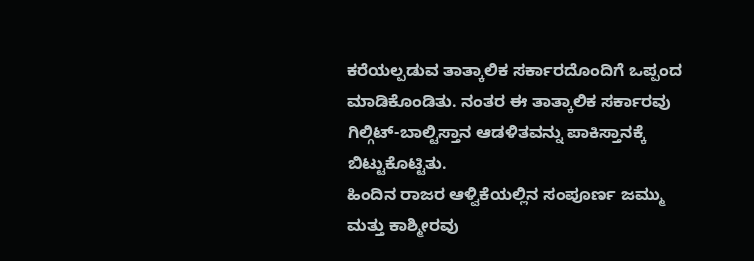ಕರೆಯಲ್ಪಡುವ ತಾತ್ಕಾಲಿಕ ಸರ್ಕಾರದೊಂದಿಗೆ ಒಪ್ಪಂದ ಮಾಡಿಕೊಂಡಿತು. ನಂತರ ಈ ತಾತ್ಕಾಲಿಕ ಸರ್ಕಾರವು ಗಿಲ್ಗಿಟ್-ಬಾಲ್ಟಿಸ್ತಾನ ಆಡಳಿತವನ್ನು ಪಾಕಿಸ್ತಾನಕ್ಕೆ ಬಿಟ್ಟುಕೊಟ್ಟಿತು.
ಹಿಂದಿನ ರಾಜರ ಆಳ್ವಿಕೆಯಲ್ಲಿನ ಸಂಪೂರ್ಣ ಜಮ್ಮು ಮತ್ತು ಕಾಶ್ಮೀರವು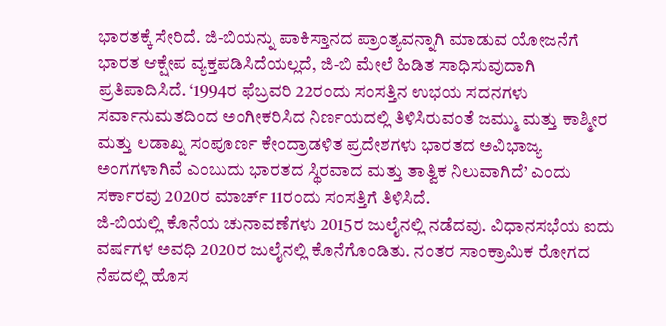ಭಾರತಕ್ಕೆ ಸೇರಿದೆ. ಜಿ-ಬಿಯನ್ನು ಪಾಕಿಸ್ತಾನದ ಪ್ರಾಂತ್ಯವನ್ನಾಗಿ ಮಾಡುವ ಯೋಜನೆಗೆ ಭಾರತ ಆಕ್ಷೇಪ ವ್ಯಕ್ತಪಡಿಸಿದೆಯಲ್ಲದೆ, ಜಿ-ಬಿ ಮೇಲೆ ಹಿಡಿತ ಸಾಧಿಸುವುದಾಗಿ ಪ್ರತಿಪಾದಿಸಿದೆ. ‘1994ರ ಫೆಬ್ರವರಿ 22ರಂದು ಸಂಸತ್ತಿನ ಉಭಯ ಸದನಗಳು ಸರ್ವಾನುಮತದಿಂದ ಅಂಗೀಕರಿಸಿದ ನಿರ್ಣಯದಲ್ಲಿ ತಿಳಿಸಿರುವಂತೆ ಜಮ್ಮು ಮತ್ತು ಕಾಶ್ಮೀರ ಮತ್ತು ಲಡಾಖ್ನ ಸಂಪೂರ್ಣ ಕೇಂದ್ರಾಡಳಿತ ಪ್ರದೇಶಗಳು ಭಾರತದ ಅವಿಭಾಜ್ಯ ಅಂಗಗಳಾಗಿವೆ ಎಂಬುದು ಭಾರತದ ಸ್ಥಿರವಾದ ಮತ್ತು ತಾತ್ವಿಕ ನಿಲುವಾಗಿದೆ’ ಎಂದು ಸರ್ಕಾರವು 2020ರ ಮಾರ್ಚ್ 11ರಂದು ಸಂಸತ್ತಿಗೆ ತಿಳಿಸಿದೆ.
ಜಿ-ಬಿಯಲ್ಲಿ ಕೊನೆಯ ಚುನಾವಣೆಗಳು 2015ರ ಜುಲೈನಲ್ಲಿ ನಡೆದವು. ವಿಧಾನಸಭೆಯ ಐದು ವರ್ಷಗಳ ಅವಧಿ 2020ರ ಜುಲೈನಲ್ಲಿ ಕೊನೆಗೊಂಡಿತು. ನಂತರ ಸಾಂಕ್ರಾಮಿಕ ರೋಗದ ನೆಪದಲ್ಲಿ ಹೊಸ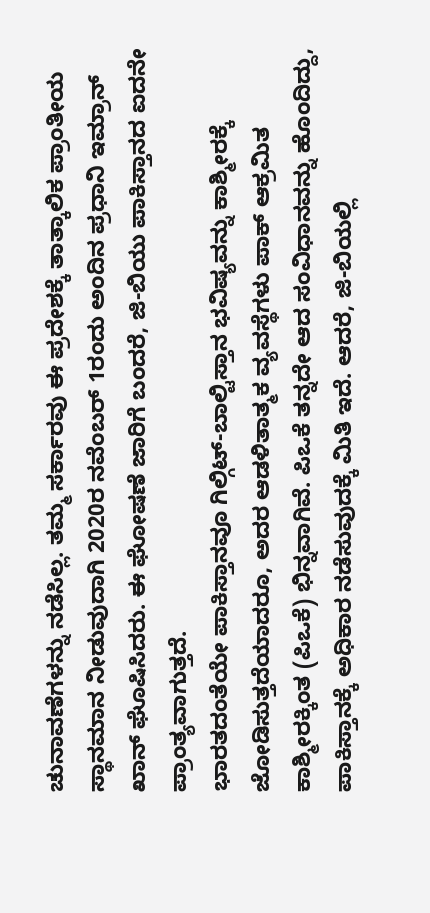ಚುನಾವಣೆಗಳನ್ನು ನಡೆಸಿಲ್ಲ. ತಮ್ಮ ಸರ್ಕಾರವು ಈ ಪ್ರದೇಶಕ್ಕೆ ತಾತ್ಕಾಲಿಕ ಪ್ರಾಂತೀಯ ಸ್ಥಾನಮಾನ ನೀಡುವುದಾಗಿ 2020ರ ನವೆಂಬರ್ 1ರಂದು ಅಂದಿನ ಪ್ರಧಾನಿ ಇಮ್ರಾನ್ ಖಾನ್ ಘೊಷಿಸಿದರು. ಈ ಘೋಷಣೆ ಜಾರಿಗೆ ಬಂದರೆ, ಜಿ-ಬಿಯು ಪಾಕಿಸ್ತಾನದ ಐದನೇ ಪ್ರಾಂತ್ಯವಾಗುತ್ತದೆ.
ಭಾರತದಂತೆಯೇ ಪಾಕಿಸ್ತಾನವೂ ಗಿಲ್ಗಿಟ್-ಬಾಲ್ಟಿಸ್ತಾನ ಭವಿಷ್ಯವನ್ನು ಕಾಶ್ಮೀರಕ್ಕೆ ಜೋಡಿಸುತ್ತದೆಯಾದರೂ, ಅದರ ಆಡಳಿತಾತ್ಮಕ ವ್ಯವಸ್ಥೆಗಳು ಪಾಕ್ ಆಕ್ರಮಿತ ಕಾಶ್ಮೀರಕ್ಕಿಂತ (ಪಿಒಕೆ) ಭಿನ್ನವಾಗಿವೆ. ಪಿಒಕೆ ತನ್ನದೇ ಆದ ಸಂವಿಧಾನವನ್ನು ಹೊಂದಿದ್ದು, ಪಾಕಿಸ್ತಾನಕ್ಕೆ ಅಧಿಕಾರ ನಡೆಸುವುದಕ್ಕೆ ಮಿತಿ ಇದೆ. ಆದರೆ, ಜಿ-ಬಿಯಲ್ಲಿ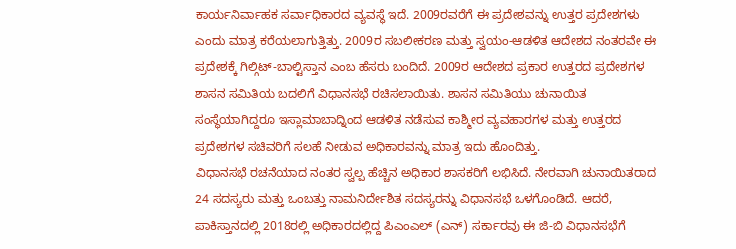ಕಾರ್ಯನಿರ್ವಾಹಕ ಸರ್ವಾಧಿಕಾರದ ವ್ಯವಸ್ಥೆ ಇದೆ. 2009ರವರೆಗೆ ಈ ಪ್ರದೇಶವನ್ನು ಉತ್ತರ ಪ್ರದೇಶಗಳು ಎಂದು ಮಾತ್ರ ಕರೆಯಲಾಗುತ್ತಿತ್ತು. 2009ರ ಸಬಲೀಕರಣ ಮತ್ತು ಸ್ವಯಂ-ಆಡಳಿತ ಆದೇಶದ ನಂತರವೇ ಈ ಪ್ರದೇಶಕ್ಕೆ ಗಿಲ್ಗಿಟ್-ಬಾಲ್ಟಿಸ್ತಾನ ಎಂಬ ಹೆಸರು ಬಂದಿದೆ. 2009ರ ಆದೇಶದ ಪ್ರಕಾರ ಉತ್ತರದ ಪ್ರದೇಶಗಳ ಶಾಸನ ಸಮಿತಿಯ ಬದಲಿಗೆ ವಿಧಾನಸಭೆ ರಚಿಸಲಾಯಿತು. ಶಾಸನ ಸಮಿತಿಯು ಚುನಾಯಿತ ಸಂಸ್ಥೆಯಾಗಿದ್ದರೂ ಇಸ್ಲಾಮಾಬಾದ್ನಿಂದ ಆಡಳಿತ ನಡೆಸುವ ಕಾಶ್ಮೀರ ವ್ಯವಹಾರಗಳ ಮತ್ತು ಉತ್ತರದ ಪ್ರದೇಶಗಳ ಸಚಿವರಿಗೆ ಸಲಹೆ ನೀಡುವ ಅಧಿಕಾರವನ್ನು ಮಾತ್ರ ಇದು ಹೊಂದಿತ್ತು.
ವಿಧಾನಸಭೆ ರಚನೆಯಾದ ನಂತರ ಸ್ವಲ್ಪ ಹೆಚ್ಚಿನ ಅಧಿಕಾರ ಶಾಸಕರಿಗೆ ಲಭಿಸಿದೆ. ನೇರವಾಗಿ ಚುನಾಯಿತರಾದ 24 ಸದಸ್ಯರು ಮತ್ತು ಒಂಬತ್ತು ನಾಮನಿರ್ದೇಶಿತ ಸದಸ್ಯರನ್ನು ವಿಧಾನಸಭೆ ಒಳಗೊಂಡಿದೆ. ಆದರೆ, ಪಾಕಿಸ್ತಾನದಲ್ಲಿ 2018ರಲ್ಲಿ ಅಧಿಕಾರದಲ್ಲಿದ್ದ ಪಿಎಂಎಲ್ (ಎನ್) ಸರ್ಕಾರವು ಈ ಜಿ-ಬಿ ವಿಧಾನಸಭೆಗೆ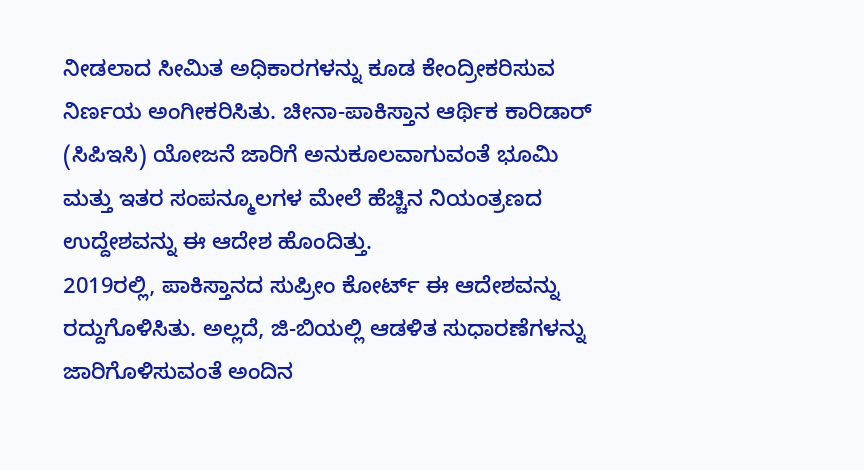ನೀಡಲಾದ ಸೀಮಿತ ಅಧಿಕಾರಗಳನ್ನು ಕೂಡ ಕೇಂದ್ರೀಕರಿಸುವ ನಿರ್ಣಯ ಅಂಗೀಕರಿಸಿತು. ಚೀನಾ-ಪಾಕಿಸ್ತಾನ ಆರ್ಥಿಕ ಕಾರಿಡಾರ್ (ಸಿಪಿಇಸಿ) ಯೋಜನೆ ಜಾರಿಗೆ ಅನುಕೂಲವಾಗುವಂತೆ ಭೂಮಿ ಮತ್ತು ಇತರ ಸಂಪನ್ಮೂಲಗಳ ಮೇಲೆ ಹೆಚ್ಚಿನ ನಿಯಂತ್ರಣದ ಉದ್ದೇಶವನ್ನು ಈ ಆದೇಶ ಹೊಂದಿತ್ತು.
2019ರಲ್ಲಿ, ಪಾಕಿಸ್ತಾನದ ಸುಪ್ರೀಂ ಕೋರ್ಟ್ ಈ ಆದೇಶವನ್ನು ರದ್ದುಗೊಳಿಸಿತು. ಅಲ್ಲದೆ, ಜಿ-ಬಿಯಲ್ಲಿ ಆಡಳಿತ ಸುಧಾರಣೆಗಳನ್ನು ಜಾರಿಗೊಳಿಸುವಂತೆ ಅಂದಿನ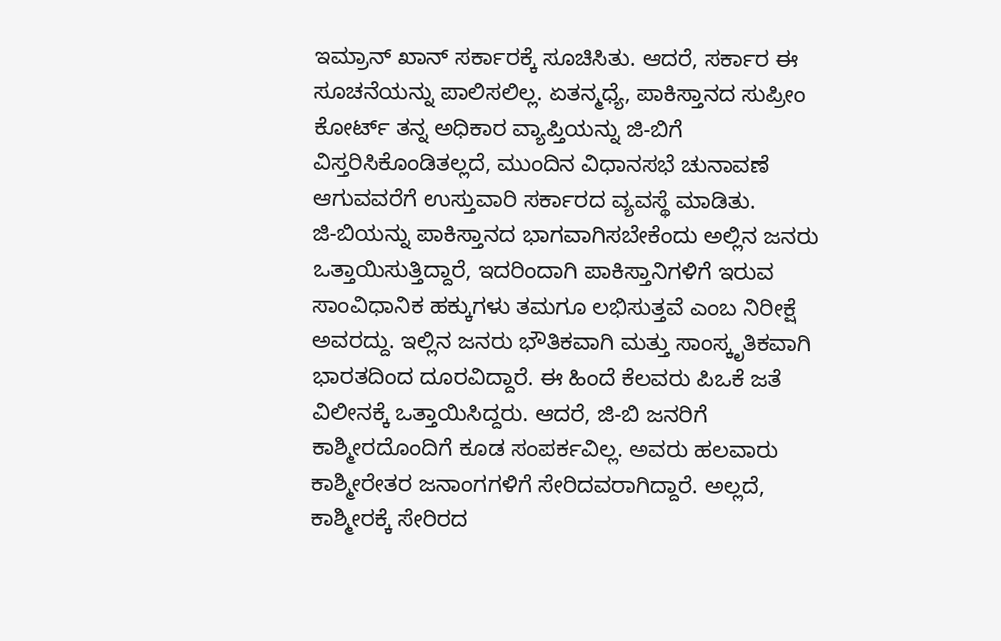ಇಮ್ರಾನ್ ಖಾನ್ ಸರ್ಕಾರಕ್ಕೆ ಸೂಚಿಸಿತು. ಆದರೆ, ಸರ್ಕಾರ ಈ ಸೂಚನೆಯನ್ನು ಪಾಲಿಸಲಿಲ್ಲ. ಏತನ್ಮಧ್ಯೆ, ಪಾಕಿಸ್ತಾನದ ಸುಪ್ರೀಂ ಕೋರ್ಟ್ ತನ್ನ ಅಧಿಕಾರ ವ್ಯಾಪ್ತಿಯನ್ನು ಜಿ-ಬಿಗೆ ವಿಸ್ತರಿಸಿಕೊಂಡಿತಲ್ಲದೆ, ಮುಂದಿನ ವಿಧಾನಸಭೆ ಚುನಾವಣೆ ಆಗುವವರೆಗೆ ಉಸ್ತುವಾರಿ ಸರ್ಕಾರದ ವ್ಯವಸ್ಥೆ ಮಾಡಿತು.
ಜಿ-ಬಿಯನ್ನು ಪಾಕಿಸ್ತಾನದ ಭಾಗವಾಗಿಸಬೇಕೆಂದು ಅಲ್ಲಿನ ಜನರು ಒತ್ತಾಯಿಸುತ್ತಿದ್ದಾರೆ, ಇದರಿಂದಾಗಿ ಪಾಕಿಸ್ತಾನಿಗಳಿಗೆ ಇರುವ ಸಾಂವಿಧಾನಿಕ ಹಕ್ಕುಗಳು ತಮಗೂ ಲಭಿಸುತ್ತವೆ ಎಂಬ ನಿರೀಕ್ಷೆ ಅವರದ್ದು. ಇಲ್ಲಿನ ಜನರು ಭೌತಿಕವಾಗಿ ಮತ್ತು ಸಾಂಸ್ಕೃತಿಕವಾಗಿ ಭಾರತದಿಂದ ದೂರವಿದ್ದಾರೆ. ಈ ಹಿಂದೆ ಕೆಲವರು ಪಿಒಕೆ ಜತೆ ವಿಲೀನಕ್ಕೆ ಒತ್ತಾಯಿಸಿದ್ದರು. ಆದರೆ, ಜಿ-ಬಿ ಜನರಿಗೆ ಕಾಶ್ಮೀರದೊಂದಿಗೆ ಕೂಡ ಸಂಪರ್ಕವಿಲ್ಲ. ಅವರು ಹಲವಾರು ಕಾಶ್ಮೀರೇತರ ಜನಾಂಗಗಳಿಗೆ ಸೇರಿದವರಾಗಿದ್ದಾರೆ. ಅಲ್ಲದೆ, ಕಾಶ್ಮೀರಕ್ಕೆ ಸೇರಿರದ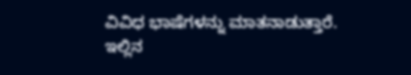ವಿವಿಧ ಭಾಷೆಗಳನ್ನು ಮಾತನಾಡುತ್ತಾರೆ.
ಇಲ್ಲಿನ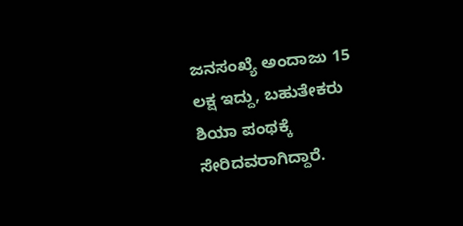ಜನಸಂಖ್ಯೆ ಅಂದಾಜು 15 ಲಕ್ಷ ಇದ್ದು, ಬಹುತೇಕರು ಶಿಯಾ ಪಂಥಕ್ಕೆ ಸೇರಿದವರಾಗಿದ್ದಾರೆ.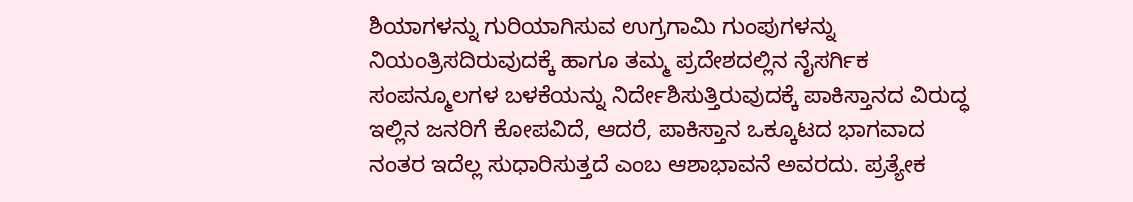ಶಿಯಾಗಳನ್ನು ಗುರಿಯಾಗಿಸುವ ಉಗ್ರಗಾಮಿ ಗುಂಪುಗಳನ್ನು ನಿಯಂತ್ರಿಸದಿರುವುದಕ್ಕೆ ಹಾಗೂ ತಮ್ಮ ಪ್ರದೇಶದಲ್ಲಿನ ನೈಸರ್ಗಿಕ ಸಂಪನ್ಮೂಲಗಳ ಬಳಕೆಯನ್ನು ನಿರ್ದೇಶಿಸುತ್ತಿರುವುದಕ್ಕೆ ಪಾಕಿಸ್ತಾನದ ವಿರುದ್ಧ ಇಲ್ಲಿನ ಜನರಿಗೆ ಕೋಪವಿದೆ, ಆದರೆ, ಪಾಕಿಸ್ತಾನ ಒಕ್ಕೂಟದ ಭಾಗವಾದ ನಂತರ ಇದೆಲ್ಲ ಸುಧಾರಿಸುತ್ತದೆ ಎಂಬ ಆಶಾಭಾವನೆ ಅವರದು. ಪ್ರತ್ಯೇಕ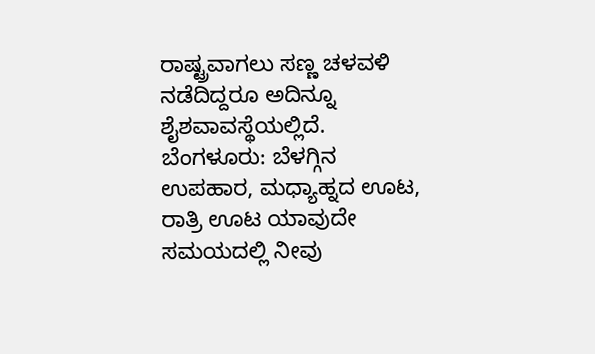ರಾಷ್ಟ್ರವಾಗಲು ಸಣ್ಣ ಚಳವಳಿ ನಡೆದಿದ್ದರೂ ಅದಿನ್ನೂ ಶೈಶವಾವಸ್ಥೆಯಲ್ಲಿದೆ.
ಬೆಂಗಳೂರು: ಬೆಳಗ್ಗಿನ ಉಪಹಾರ, ಮಧ್ಯಾಹ್ನದ ಊಟ, ರಾತ್ರಿ ಊಟ ಯಾವುದೇ ಸಮಯದಲ್ಲಿ ನೀವು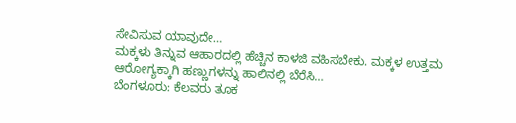ಸೇವಿಸುವ ಯಾವುದೇ…
ಮಕ್ಕಳು ತಿನ್ನುವ ಆಹಾರದಲ್ಲಿ ಹೆಚ್ಚಿನ ಕಾಳಜಿ ವಹಿಸಬೇಕು. ಮಕ್ಕಳ ಉತ್ತಮ ಆರೋಗ್ಯಕ್ಕಾಗಿ ಹಣ್ಣುಗಳನ್ನು ಹಾಲಿನಲ್ಲಿ ಬೆರೆಸಿ…
ಬೆಂಗಳೂರು: ಕೆಲವರು ತೂಕ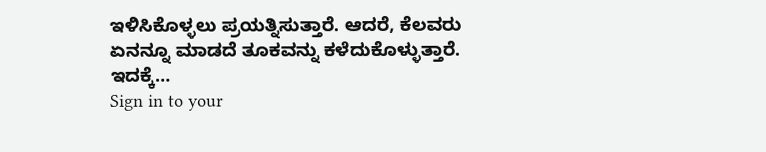ಇಳಿಸಿಕೊಳ್ಳಲು ಪ್ರಯತ್ನಿಸುತ್ತಾರೆ. ಆದರೆ, ಕೆಲವರು ಏನನ್ನೂ ಮಾಡದೆ ತೂಕವನ್ನು ಕಳೆದುಕೊಳ್ಳುತ್ತಾರೆ. ಇದಕ್ಕೆ…
Sign in to your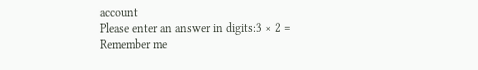account
Please enter an answer in digits:3 × 2 =
Remember me